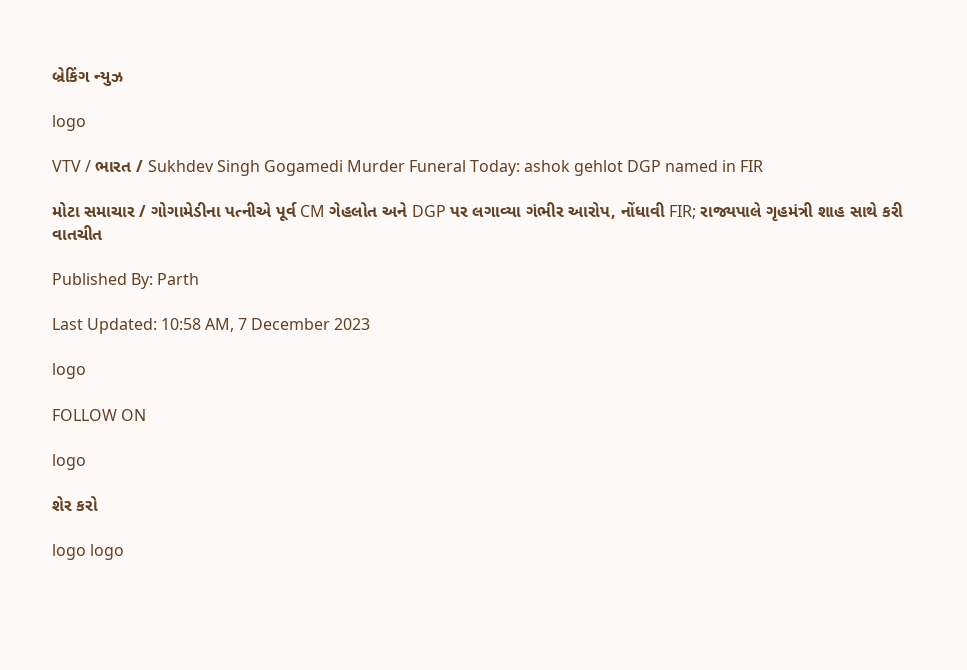બ્રેકિંગ ન્યુઝ

logo

VTV / ભારત / Sukhdev Singh Gogamedi Murder Funeral Today: ashok gehlot DGP named in FIR

મોટા સમાચાર / ગોગામેડીના પત્નીએ પૂર્વ CM ગેહલોત અને DGP પર લગાવ્યા ગંભીર આરોપ, નોંધાવી FIR; રાજ્યપાલે ગૃહમંત્રી શાહ સાથે કરી વાતચીત

Published By: Parth

Last Updated: 10:58 AM, 7 December 2023

logo

FOLLOW ON

logo

શેર કરો

logo logo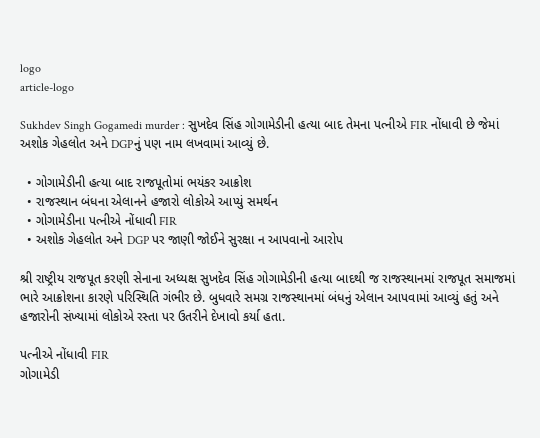logo
article-logo

Sukhdev Singh Gogamedi murder : સુખદેવ સિંહ ગોગામેડીની હત્યા બાદ તેમના પત્નીએ FIR નોંધાવી છે જેમાં અશોક ગેહલોત અને DGPનું પણ નામ લખવામાં આવ્યું છે.

  • ગોગામેડીની હત્યા બાદ રાજપૂતોમાં ભયંકર આક્રોશ
  • રાજસ્થાન બંધના એલાનને હજારો લોકોએ આપ્યું સમર્થન
  • ગોગામેડીના પત્નીએ નોંધાવી FIR
  • અશોક ગેહલોત અને DGP પર જાણી જોઈને સુરક્ષા ન આપવાનો આરોપ

શ્રી રાષ્ટ્રીય રાજપૂત કરણી સેનાના અધ્યક્ષ સુખદેવ સિંહ ગોગામેડીની હત્યા બાદથી જ રાજસ્થાનમાં રાજપૂત સમાજમાં ભારે આક્રોશના કારણે પરિસ્થિતિ ગંભીર છે. બુધવારે સમગ્ર રાજસ્થાનમાં બંધનું એલાન આપવામાં આવ્યું હતું અને હજારોની સંખ્યામાં લોકોએ રસ્તા પર ઉતરીને દેખાવો કર્યા હતા.

પત્નીએ નોંધાવી FIR
ગોગામેડી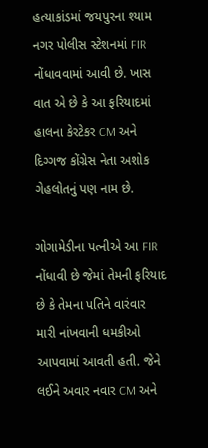હત્યાકાંડમાં જયપુરના શ્યામ નગર પોલીસ સ્ટેશનમાં FIR નોંધાવવામાં આવી છે. ખાસ વાત એ છે કે આ ફરિયાદમાં હાલના કેરટેકર CM અને દિગ્ગજ કોંગ્રેસ નેતા અશોક ગેહલોતનું પણ નામ છે.

ગોગામેડીના પત્નીએ આ FIR નોંધાવી છે જેમાં તેમની ફરિયાદ છે કે તેમના પતિને વારંવાર મારી નાંખવાની ધમકીઓ આપવામાં આવતી હતી. જેને લઈને અવાર નવાર CM અને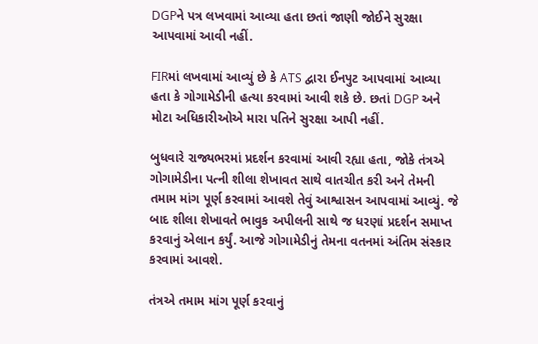DGPને પત્ર લખવામાં આવ્યા હતા છતાં જાણી જોઈને સુરક્ષા આપવામાં આવી નહીં.

FIRમાં લખવામાં આવ્યું છે કે ATS દ્વારા ઈનપુટ આપવામાં આવ્યા હતા કે ગોગામેડીની હત્યા કરવામાં આવી શકે છે. છતાં DGP અને મોટા અધિકારીઓએ મારા પતિને સુરક્ષા આપી નહીં.

બુધવારે રાજ્યભરમાં પ્રદર્શન કરવામાં આવી રહ્યા હતા, જોકે તંત્રએ ગોગામેડીના પત્ની શીલા શેખાવત સાથે વાતચીત કરી અને તેમની તમામ માંગ પૂર્ણ કરવામાં આવશે તેવું આશ્વાસન આપવામાં આવ્યું. જે બાદ શીલા શેખાવતે ભાવુક અપીલની સાથે જ ધરણાં પ્રદર્શન સમાપ્ત કરવાનું એલાન કર્યું. આજે ગોગામેડીનું તેમના વતનમાં અંતિમ સંસ્કાર કરવામાં આવશે.

તંત્રએ તમામ માંગ પૂર્ણ કરવાનું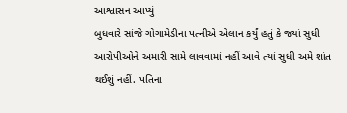આશ્વાસન આપ્યું
બુધવારે સાંજે ગોગામેડીના પત્નીએ એલાન કર્યું હતું કે જ્યાં સુધી આરોપીઓને અમારી સામે લાવવામાં નહીં આવે ત્યાં સુધી અમે શાંત થઈશું નહીં. પતિના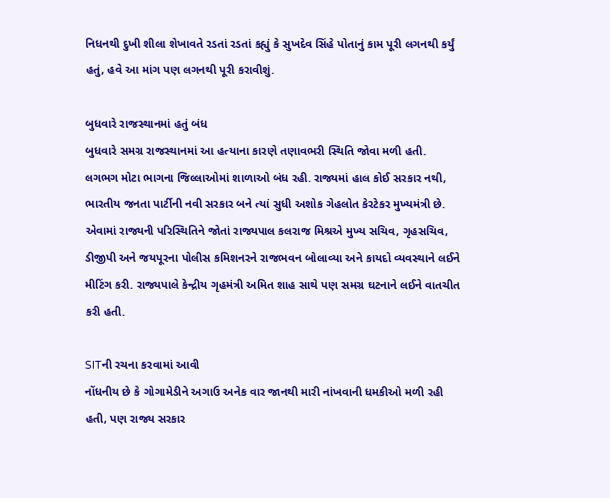નિધનથી દુખી શીલા શેખાવતે રડતાં રડતાં કહ્યું કે સુખદેવ સિંહે પોતાનું કામ પૂરી લગનથી કર્યું હતું, હવે આ માંગ પણ લગનથી પૂરી કરાવીશું.

બુધવારે રાજસ્થાનમાં હતું બંધ
બુધવારે સમગ્ર રાજસ્થાનમાં આ હત્યાના કારણે તણાવભરી સ્થિતિ જોવા મળી હતી. લગભગ મોટા ભાગના જિલ્લાઓમાં શાળાઓ બંધ રહી. રાજ્યમાં હાલ કોઈ સરકાર નથી, ભારતીય જનતા પાર્ટીની નવી સરકાર બને ત્યાં સુધી અશોક ગેહલોત કેરટેકર મુખ્યમંત્રી છે. એવામાં રાજ્યની પરિસ્થિતિને જોતાં રાજ્યપાલ કલરાજ મિશ્રએ મુખ્ય સચિવ, ગૃહસચિવ, ડીજીપી અને જયપૂરના પોલીસ કમિશનરને રાજભવન બોલાવ્યા અને કાયદો વ્યવસ્થાને લઈને મીટિંગ કરી. રાજ્યપાલે કેન્દ્રીય ગૃહમંત્રી અમિત શાહ સાથે પણ સમગ્ર ઘટનાને લઈને વાતચીત કરી હતી.

SITની રચના કરવામાં આવી
નોંધનીય છે કે ગોગામેડીને અગાઉ અનેક વાર જાનથી મારી નાંખવાની ધમકીઓ મળી રહી હતી, પણ રાજ્ય સરકાર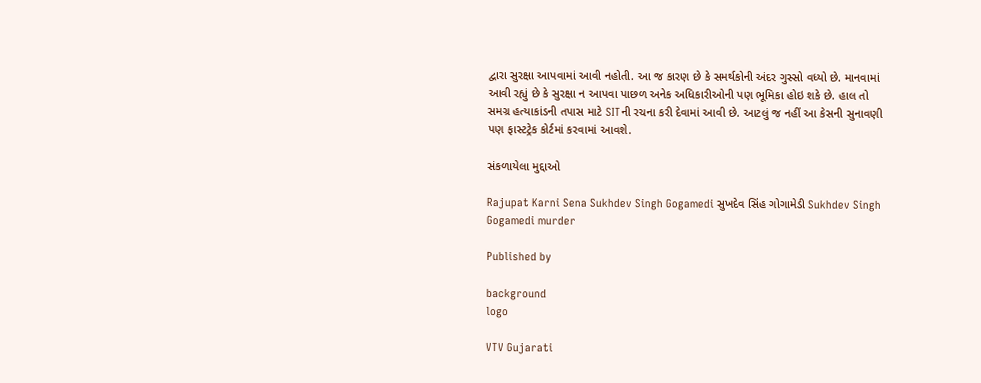દ્વારા સુરક્ષા આપવામાં આવી નહોતી. આ જ કારણ છે કે સમર્થકોની અંદર ગુસ્સો વધ્યો છે. માનવામાં આવી રહ્યું છે કે સુરક્ષા ન આપવા પાછળ અનેક અધિકારીઓની પણ ભૂમિકા હોઇ શકે છે. હાલ તો સમગ્ર હત્યાકાંડની તપાસ માટે SITની રચના કરી દેવામાં આવી છે. આટલું જ નહીં આ કેસની સુનાવણી પણ ફાસ્ટટ્રેક કોર્ટમાં કરવામાં આવશે.

સંકળાયેલા મુદ્દાઓ

Rajupat Karni Sena Sukhdev Singh Gogamedi સુખદેવ સિંહ ગોગામેડી Sukhdev Singh Gogamedi murder

Published by

background
logo

VTV Gujarati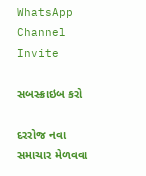WhatsApp Channel Invite

સબસ્ક્રાઇબ કરો

દરરોજ નવા સમાચાર મેળવવા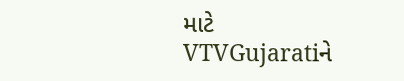માટે VTVGujaratiને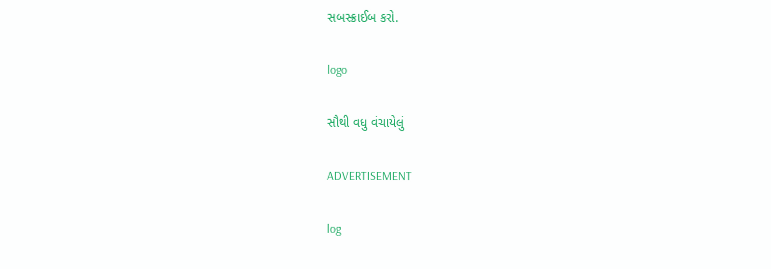સબસ્ક્રાઈબ કરો.

logo

સૌથી વધુ વંચાયેલું

ADVERTISEMENT

log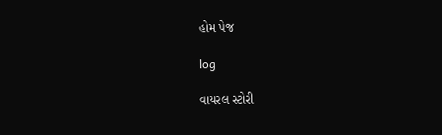હોમ પેજ

log

વાયરલ સ્ટોરી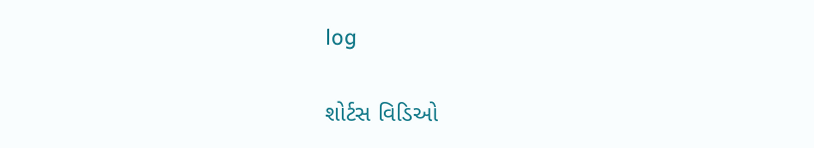log

શોર્ટસ વિડિઓ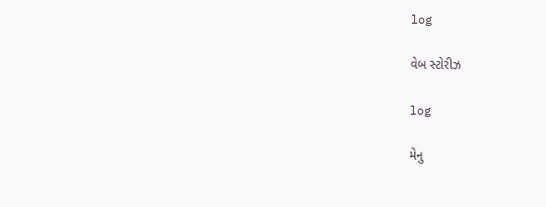log

વેબ સ્ટોરીઝ

log

મેનુ